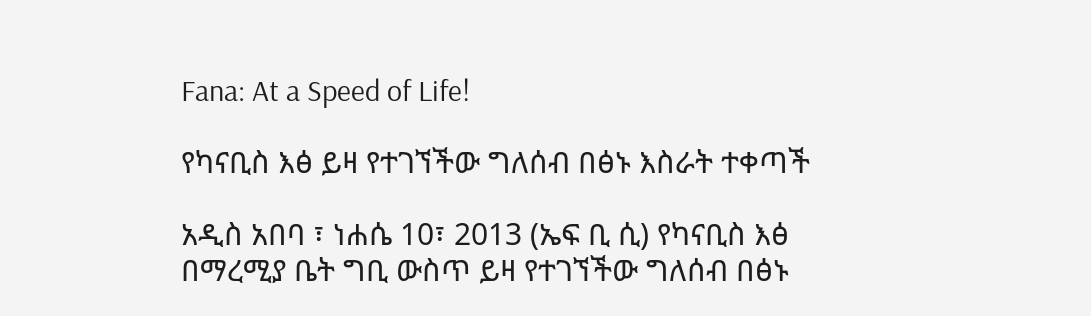Fana: At a Speed of Life!

የካናቢስ እፅ ይዛ የተገኘችው ግለሰብ በፅኑ እስራት ተቀጣች

አዲስ አበባ ፣ ነሐሴ 10፣ 2013 (ኤፍ ቢ ሲ) የካናቢስ እፅ በማረሚያ ቤት ግቢ ውስጥ ይዛ የተገኘችው ግለሰብ በፅኑ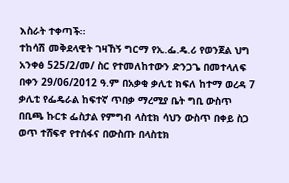እስራት ተቀጣች፡፡
ተከሳሽ መቅደላዊት ገዛኸኝ ግርማ የኢ.ፌ.ዴ.ሪ የወንጀል ህግ አንቀፅ 525/2/መ/ ስር የተመለከተውን ድንጋጌ በመተላለፍ በቀን 29/06/2012 ዓ.ም በአቃቂ ቃሊቲ ክፍለ ከተማ ወረዳ 7 ቃሊቲ የፌዴራል ከፍተኛ ጥበቃ ማረሚያ ቤት ግቢ ውስጥ በቢጫ ኩርቱ ፌስታል የምግብ ላስቲክ ሳህን ውስጥ በቀይ ስጋ ወጥ ተሸፍኖ የተሰፋና በውስጡ በላስቲክ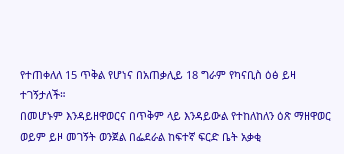የተጠቀለለ 15 ጥቅል የሆነና በአጠቃሊይ 18 ግራም የካናቢስ ዕፅ ይዛ ተገኝታለች።
በመሆኑም እንዳይዘዋወርና በጥቅም ላይ እንዳይውል የተከለከለን ዕጽ ማዘዋወር ወይም ይዞ መገኝት ወንጀል በፌደራል ከፍተኛ ፍርድ ቤት አቃቂ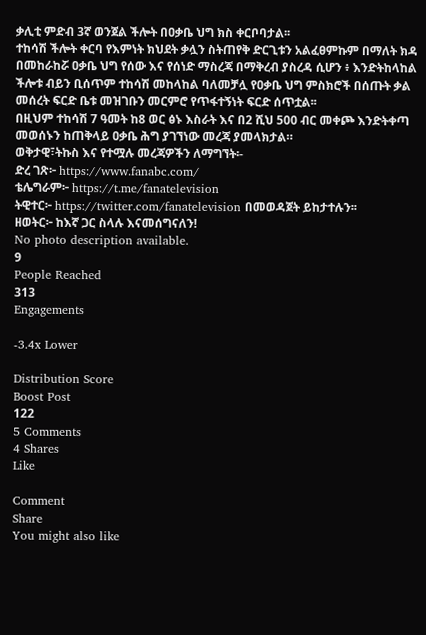ቃሊቲ ምድብ 3ኛ ወንጀል ችሎት በዐቃቤ ህግ ክስ ቀርቦባታል፡፡
ተከሳሽ ችሎት ቀርባ የእምነት ክህደት ቃሏን ስትጠየቅ ድርጊቱን አልፈፀምኩም በማለት ክዳ በመከራከሯ ዐቃቤ ህግ የሰው እና የሰነድ ማስረጃ በማቅረብ ያስረዳ ሲሆን ፥ እንድትከላከል ችሎቱ ብይን ቢሰጥም ተከሳሽ መከላከል ባለመቻሏ የዐቃቤ ህግ ምስክሮች በሰጡት ቃል መሰረት ፍርድ ቤቱ መዝገቡን መርምሮ የጥፋተኝነት ፍርድ ሰጥቷል፡፡
በዚህም ተከሳሽ 7 ዓመት ከ8 ወር ፅኑ እስራት እና በ2 ሺህ 500 ብር መቀጮ እንድትቀጣ መወሰኑን ከጠቅላይ ዐቃቤ ሕግ ያገኘነው መረጃ ያመላክታል።
ወቅታዊ፣ትኩስ እና የተሟሉ መረጃዎችን ለማግኘት፡-
ድረ ገጽ፦ https://www.fanabc.com/
ቴሌግራም፦ https://t.me/fanatelevision
ትዊተር፦ https://twitter.com/fanatelevision በመወዳጀት ይከታተሉን፡፡
ዘወትር፦ ከእኛ ጋር ስላሉ እናመሰግናለን!
No photo description available.
9
People Reached
313
Engagements

-3.4x Lower

Distribution Score
Boost Post
122
5 Comments
4 Shares
Like

Comment
Share
You might also like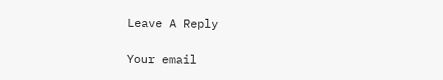Leave A Reply

Your email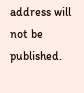address will not be published.